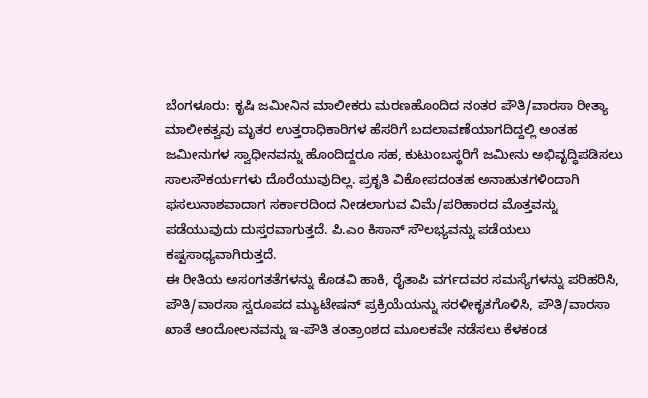ಬೆಂಗಳೂರು: ಕೃಷಿ ಜಮೀನಿನ ಮಾಲೀಕರು ಮರಣಹೊಂದಿದ ನಂತರ ಪೌತಿ/ವಾರಸಾ ರೀತ್ಯಾ ಮಾಲೀಕತ್ವವು ಮೃತರ ಉತ್ತರಾಧಿಕಾರಿಗಳ ಹೆಸರಿಗೆ ಬದಲಾವಣೆಯಾಗದಿದ್ದಲ್ಲಿ ಅಂತಹ ಜಮೀನುಗಳ ಸ್ವಾಧೀನವನ್ನು ಹೊಂದಿದ್ದರೂ ಸಹ, ಕುಟುಂಬಸ್ಥರಿಗೆ ಜಮೀನು ಅಭಿವೃದ್ಧಿಪಡಿಸಲು ಸಾಲಸೌಕರ್ಯಗಳು ದೊರೆಯುವುದಿಲ್ಲ. ಪ್ರಕೃತಿ ವಿಕೋಪದಂತಹ ಅನಾಹುತಗಳಿಂದಾಗಿ ಫಸಲುನಾಶವಾದಾಗ ಸರ್ಕಾರದಿಂದ ನೀಡಲಾಗುವ ವಿಮೆ/ಪರಿಹಾರದ ಮೊತ್ತವನ್ನು ಪಡೆಯುವುದು ದುಸ್ತರವಾಗುತ್ತದೆ. ಪಿ.ಎಂ ಕಿಸಾನ್ ಸೌಲಭ್ಯವನ್ನು ಪಡೆಯಲು ಕಷ್ಟಸಾಧ್ಯವಾಗಿರುತ್ತದೆ.
ಈ ರೀತಿಯ ಅಸಂಗತತೆಗಳನ್ನು ಕೊಡವಿ ಹಾಕಿ, ರೈತಾಪಿ ವರ್ಗದವರ ಸಮಸ್ಯೆಗಳನ್ನು ಪರಿಹರಿಸಿ, ಪೌತಿ/ವಾರಸಾ ಸ್ವರೂಪದ ಮ್ಯುಟೇಷನ್ ಪ್ರಕ್ರಿಯೆಯನ್ನು ಸರಳೀಕೃತಗೊಳಿಸಿ, ಪೌತಿ/ವಾರಸಾ ಖಾತೆ ಆಂದೋಲನವನ್ನು ಇ-ಪೌತಿ ತಂತ್ರಾಂಶದ ಮೂಲಕವೇ ನಡೆಸಲು ಕೆಳಕಂಡ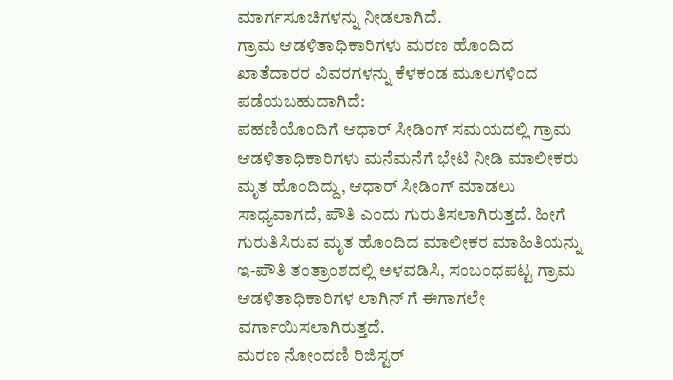ಮಾರ್ಗಸೂಚಿಗಳನ್ನು ನೀಡಲಾಗಿದೆ.
ಗ್ರಾಮ ಆಡಳಿತಾಧಿಕಾರಿಗಳು ಮರಣ ಹೊಂದಿದ ಖಾತೆದಾರರ ವಿವರಗಳನ್ನು ಕೆಳಕಂಡ ಮೂಲಗಳಿಂದ ಪಡೆಯಬಹುದಾಗಿದೆ:
ಪಹಣಿಯೊಂದಿಗೆ ಆಧಾರ್ ಸೀಡಿಂಗ್ ಸಮಯದಲ್ಲಿ ಗ್ರಾಮ ಆಡಳಿತಾಧಿಕಾರಿಗಳು ಮನೆಮನೆಗೆ ಭೇಟಿ ನೀಡಿ ಮಾಲೀಕರು ಮೃತ ಹೊಂದಿದ್ದು, ಆಧಾರ್ ಸೀಡಿಂಗ್ ಮಾಡಲು ಸಾಧ್ಯವಾಗದೆ, ಪೌತಿ ಎಂದು ಗುರುತಿಸಲಾಗಿರುತ್ತದೆ. ಹೀಗೆ ಗುರುತಿಸಿರುವ ಮೃತ ಹೊಂದಿದ ಮಾಲೀಕರ ಮಾಹಿತಿಯನ್ನು ಇ-ಪೌತಿ ತಂತ್ರಾಂಶದಲ್ಲಿ ಅಳವಡಿಸಿ, ಸಂಬಂಧಪಟ್ಟ ಗ್ರಾಮ ಆಡಳಿತಾಧಿಕಾರಿಗಳ ಲಾಗಿನ್ ಗೆ ಈಗಾಗಲೇ ವರ್ಗಾಯಿಸಲಾಗಿರುತ್ತದೆ.
ಮರಣ ನೋಂದಣಿ ರಿಜಿಸ್ಟರ್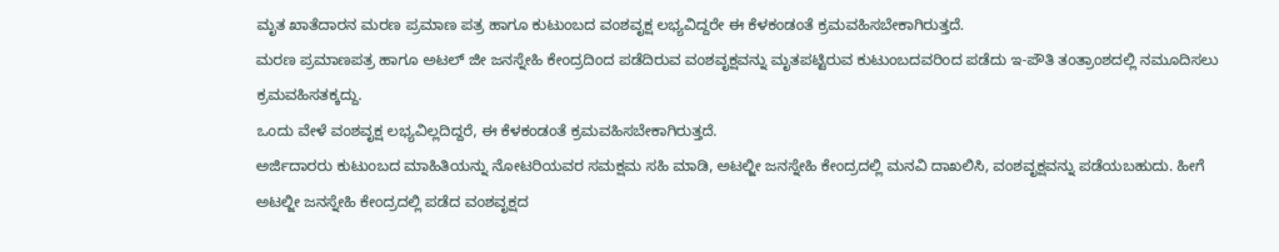ಮೃತ ಖಾತೆದಾರನ ಮರಣ ಪ್ರಮಾಣ ಪತ್ರ ಹಾಗೂ ಕುಟುಂಬದ ವಂಶವೃಕ್ಷ ಲಭ್ಯವಿದ್ದರೇ ಈ ಕೆಳಕಂಡಂತೆ ಕ್ರಮವಹಿಸಬೇಕಾಗಿರುತ್ತದೆ.
ಮರಣ ಪ್ರಮಾಣಪತ್ರ ಹಾಗೂ ಅಟಲ್ ಜೀ ಜನಸ್ನೇಹಿ ಕೇಂದ್ರದಿಂದ ಪಡೆದಿರುವ ವಂಶವೃಕ್ಷವನ್ನು ಮೃತಪಟ್ಟಿರುವ ಕುಟುಂಬದವರಿಂದ ಪಡೆದು ಇ-ಪೌತಿ ತಂತ್ರಾಂಶದಲ್ಲಿ ನಮೂದಿಸಲು ಕ್ರಮವಹಿಸತಕ್ಕದ್ದು.
ಒಂದು ವೇಳೆ ವಂಶವೃಕ್ಷ ಲಭ್ಯವಿಲ್ಲದಿದ್ದರೆ, ಈ ಕೆಳಕಂಡಂತೆ ಕ್ರಮವಹಿಸಬೇಕಾಗಿರುತ್ತದೆ.
ಅರ್ಜಿದಾರರು ಕುಟುಂಬದ ಮಾಹಿತಿಯನ್ನು ನೋಟರಿಯವರ ಸಮಕ್ಷಮ ಸಹಿ ಮಾಡಿ, ಅಟಲ್ಜೀ ಜನಸ್ನೇಹಿ ಕೇಂದ್ರದಲ್ಲಿ ಮನವಿ ದಾಖಲಿಸಿ, ವಂಶವೃಕ್ಷವನ್ನು ಪಡೆಯಬಹುದು. ಹೀಗೆ ಅಟಲ್ಜೀ ಜನಸ್ನೇಹಿ ಕೇಂದ್ರದಲ್ಲಿ ಪಡೆದ ವಂಶವೃಕ್ಷದ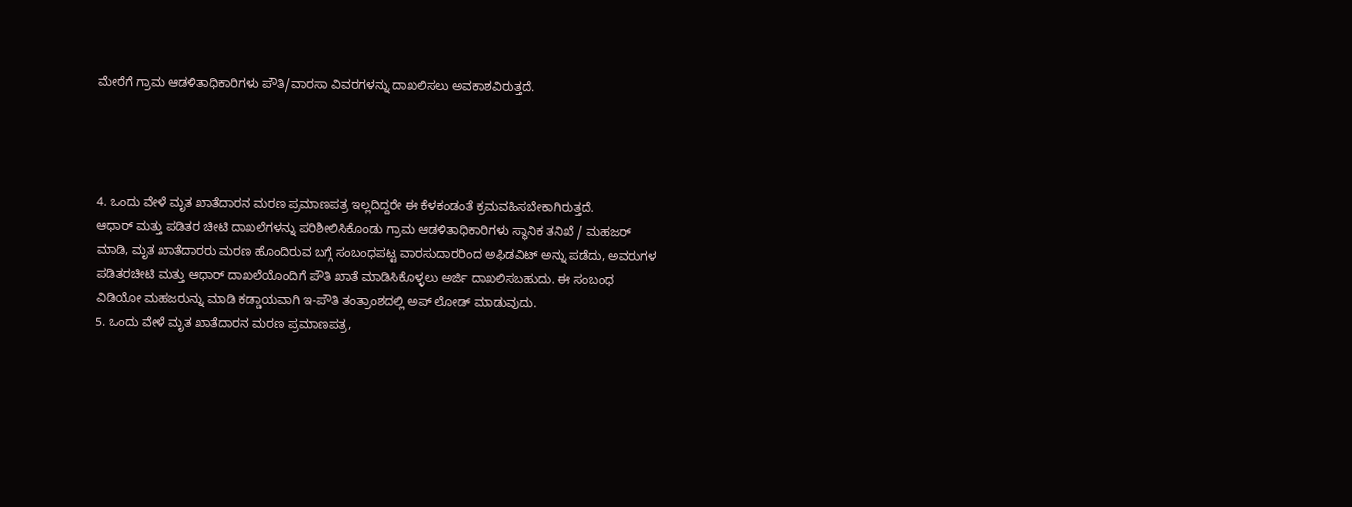ಮೇರೆಗೆ ಗ್ರಾಮ ಆಡಳಿತಾಧಿಕಾರಿಗಳು ಪೌತಿ/ವಾರಸಾ ವಿವರಗಳನ್ನು ದಾಖಲಿಸಲು ಅವಕಾಶವಿರುತ್ತದೆ.




4. ಒಂದು ವೇಳೆ ಮೃತ ಖಾತೆದಾರನ ಮರಣ ಪ್ರಮಾಣಪತ್ರ ಇಲ್ಲದಿದ್ದರೇ ಈ ಕೆಳಕಂಡಂತೆ ಕ್ರಮವಹಿಸಬೇಕಾಗಿರುತ್ತದೆ.
ಆಧಾರ್ ಮತ್ತು ಪಡಿತರ ಚೀಟಿ ದಾಖಲೆಗಳನ್ನು ಪರಿಶೀಲಿಸಿಕೊಂಡು ಗ್ರಾಮ ಆಡಳಿತಾಧಿಕಾರಿಗಳು ಸ್ಥಾನಿಕ ತನಿಖೆ / ಮಹಜರ್ ಮಾಡಿ, ಮೃತ ಖಾತೆದಾರರು ಮರಣ ಹೊಂದಿರುವ ಬಗ್ಗೆ ಸಂಬಂಧಪಟ್ಟ ವಾರಸುದಾರರಿಂದ ಅಫಿಡವಿಟ್ ಅನ್ನು ಪಡೆದು, ಅವರುಗಳ ಪಡಿತರಚೀಟಿ ಮತ್ತು ಆಧಾರ್ ದಾಖಲೆಯೊಂದಿಗೆ ಪೌತಿ ಖಾತೆ ಮಾಡಿಸಿಕೊಳ್ಳಲು ಅರ್ಜಿ ದಾಖಲಿಸಬಹುದು. ಈ ಸಂಬಂಧ ವಿಡಿಯೋ ಮಹಜರುನ್ನು ಮಾಡಿ ಕಡ್ಡಾಯವಾಗಿ ಇ-ಪೌತಿ ತಂತ್ರಾಂಶದಲ್ಲಿ ಅಪ್ ಲೋಡ್ ಮಾಡುವುದು.
5. ಒಂದು ವೇಳೆ ಮೃತ ಖಾತೆದಾರನ ಮರಣ ಪ್ರಮಾಣಪತ್ರ,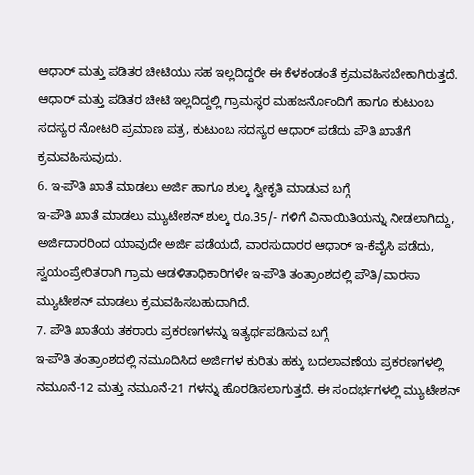ಆಧಾರ್ ಮತ್ತು ಪಡಿತರ ಚೀಟಿಯು ಸಹ ಇಲ್ಲದಿದ್ದರೇ ಈ ಕೆಳಕಂಡಂತೆ ಕ್ರಮವಹಿಸಬೇಕಾಗಿರುತ್ತದೆ.
ಆಧಾರ್ ಮತ್ತು ಪಡಿತರ ಚೀಟಿ ಇಲ್ಲದಿದ್ದಲ್ಲಿ ಗ್ರಾಮಸ್ಥರ ಮಹಜರ್ನೊಂದಿಗೆ ಹಾಗೂ ಕುಟುಂಬ ಸದಸ್ಯರ ನೋಟರಿ ಪ್ರಮಾಣ ಪತ್ರ, ಕುಟುಂಬ ಸದಸ್ಯರ ಆಧಾರ್ ಪಡೆದು ಪೌತಿ ಖಾತೆಗೆ ಕ್ರಮವಹಿಸುವುದು.
6. ಇ-ಪೌತಿ ಖಾತೆ ಮಾಡಲು ಅರ್ಜಿ ಹಾಗೂ ಶುಲ್ಕ ಸ್ವೀಕೃತಿ ಮಾಡುವ ಬಗ್ಗೆ
ಇ-ಪೌತಿ ಖಾತೆ ಮಾಡಲು ಮ್ಯುಟೇಶನ್ ಶುಲ್ಕ ರೂ.35/- ಗಳಿಗೆ ವಿನಾಯಿತಿಯನ್ನು ನೀಡಲಾಗಿದ್ದು, ಅರ್ಜಿದಾರರಿಂದ ಯಾವುದೇ ಅರ್ಜಿ ಪಡೆಯದೆ, ವಾರಸುದಾರರ ಆಧಾರ್ ಇ-ಕೆವೈಸಿ ಪಡೆದು, ಸ್ವಯಂಪ್ರೇರಿತರಾಗಿ ಗ್ರಾಮ ಆಡಳಿತಾಧಿಕಾರಿಗಳೇ ಇ-ಪೌತಿ ತಂತ್ರಾಂಶದಲ್ಲಿ ಪೌತಿ/ವಾರಸಾ ಮ್ಯುಟೇಶನ್ ಮಾಡಲು ಕ್ರಮವಹಿಸಬಹುದಾಗಿದೆ.
7. ಪೌತಿ ಖಾತೆಯ ತಕರಾರು ಪ್ರಕರಣಗಳನ್ನು ಇತ್ಯರ್ಥಪಡಿಸುವ ಬಗ್ಗೆ
ಇ-ಪೌತಿ ತಂತ್ರಾಂಶದಲ್ಲಿ ನಮೂದಿಸಿದ ಅರ್ಜಿಗಳ ಕುರಿತು ಹಕ್ಕು ಬದಲಾವಣೆಯ ಪ್ರಕರಣಗಳಲ್ಲಿ ನಮೂನೆ-12 ಮತ್ತು ನಮೂನೆ-21 ಗಳನ್ನು ಹೊರಡಿಸಲಾಗುತ್ತದೆ. ಈ ಸಂದರ್ಭಗಳಲ್ಲಿ ಮ್ಯುಟೇಶನ್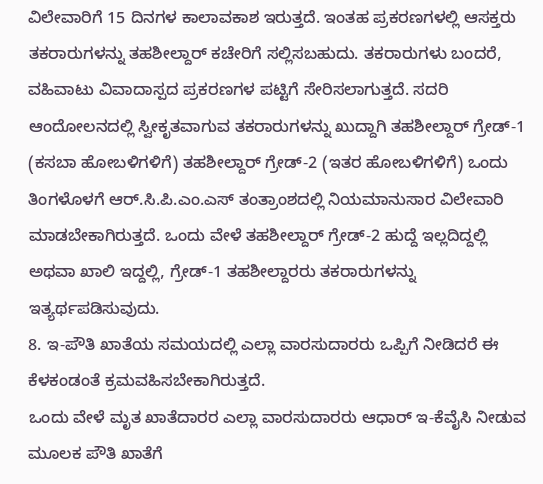ವಿಲೇವಾರಿಗೆ 15 ದಿನಗಳ ಕಾಲಾವಕಾಶ ಇರುತ್ತದೆ. ಇಂತಹ ಪ್ರಕರಣಗಳಲ್ಲಿ ಆಸಕ್ತರು ತಕರಾರುಗಳನ್ನು ತಹಶೀಲ್ದಾರ್ ಕಚೇರಿಗೆ ಸಲ್ಲಿಸಬಹುದು. ತಕರಾರುಗಳು ಬಂದರೆ, ವಹಿವಾಟು ವಿವಾದಾಸ್ಪದ ಪ್ರಕರಣಗಳ ಪಟ್ಟಿಗೆ ಸೇರಿಸಲಾಗುತ್ತದೆ. ಸದರಿ ಆಂದೋಲನದಲ್ಲಿ ಸ್ವೀಕೃತವಾಗುವ ತಕರಾರುಗಳನ್ನು ಖುದ್ದಾಗಿ ತಹಶೀಲ್ದಾರ್ ಗ್ರೇಡ್-1 (ಕಸಬಾ ಹೋಬಳಿಗಳಿಗೆ) ತಹಶೀಲ್ದಾರ್ ಗ್ರೇಡ್-2 (ಇತರ ಹೋಬಳಿಗಳಿಗೆ) ಒಂದು ತಿಂಗಳೊಳಗೆ ಆರ್.ಸಿ.ಪಿ.ಎಂ.ಎಸ್ ತಂತ್ರಾಂಶದಲ್ಲಿ ನಿಯಮಾನುಸಾರ ವಿಲೇವಾರಿ ಮಾಡಬೇಕಾಗಿರುತ್ತದೆ. ಒಂದು ವೇಳೆ ತಹಶೀಲ್ದಾರ್ ಗ್ರೇಡ್-2 ಹುದ್ದೆ ಇಲ್ಲದಿದ್ದಲ್ಲಿ ಅಥವಾ ಖಾಲಿ ಇದ್ದಲ್ಲಿ, ಗ್ರೇಡ್-1 ತಹಶೀಲ್ದಾರರು ತಕರಾರುಗಳನ್ನು ಇತ್ಯರ್ಥಪಡಿಸುವುದು.
8. ಇ-ಪೌತಿ ಖಾತೆಯ ಸಮಯದಲ್ಲಿ ಎಲ್ಲಾ ವಾರಸುದಾರರು ಒಪ್ಪಿಗೆ ನೀಡಿದರೆ ಈ ಕೆಳಕಂಡಂತೆ ಕ್ರಮವಹಿಸಬೇಕಾಗಿರುತ್ತದೆ.
ಒಂದು ವೇಳೆ ಮೃತ ಖಾತೆದಾರರ ಎಲ್ಲಾ ವಾರಸುದಾರರು ಆಧಾರ್ ಇ-ಕೆವೈಸಿ ನೀಡುವ ಮೂಲಕ ಪೌತಿ ಖಾತೆಗೆ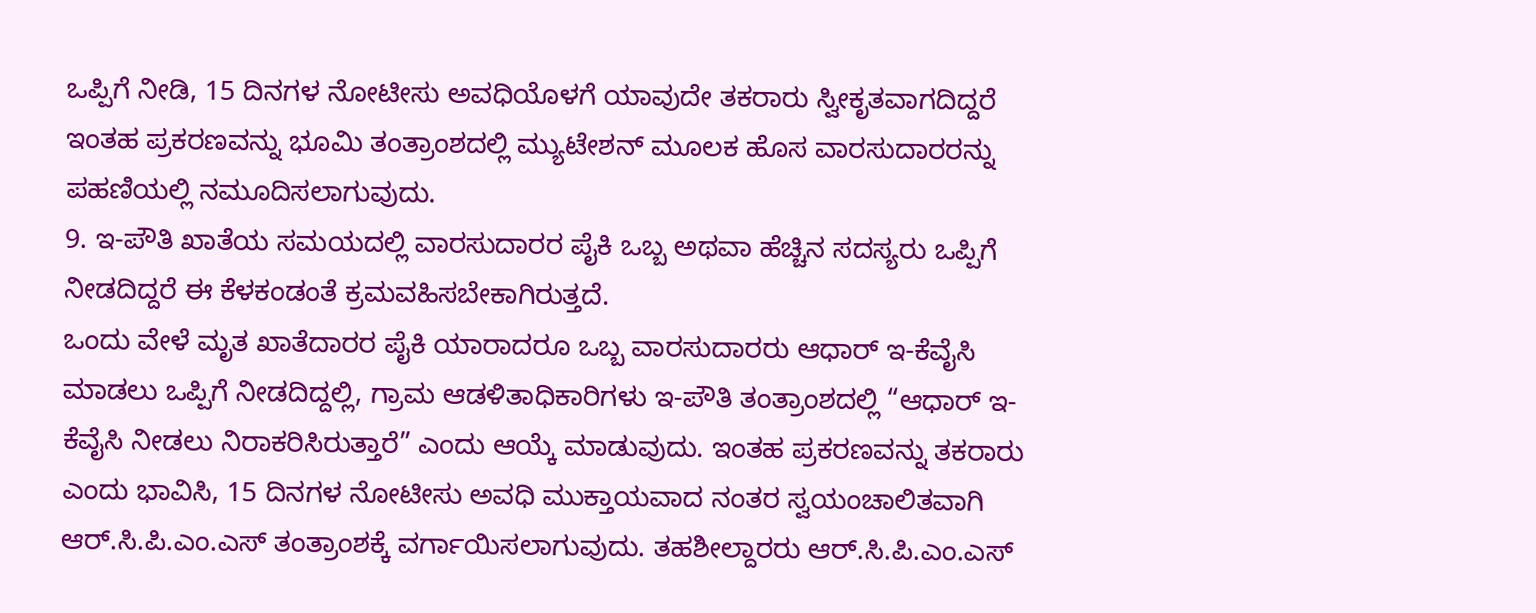ಒಪ್ಪಿಗೆ ನೀಡಿ, 15 ದಿನಗಳ ನೋಟೀಸು ಅವಧಿಯೊಳಗೆ ಯಾವುದೇ ತಕರಾರು ಸ್ವೀಕೃತವಾಗದಿದ್ದರೆ ಇಂತಹ ಪ್ರಕರಣವನ್ನು ಭೂಮಿ ತಂತ್ರಾಂಶದಲ್ಲಿ ಮ್ಯುಟೇಶನ್ ಮೂಲಕ ಹೊಸ ವಾರಸುದಾರರನ್ನು ಪಹಣಿಯಲ್ಲಿ ನಮೂದಿಸಲಾಗುವುದು.
9. ಇ-ಪೌತಿ ಖಾತೆಯ ಸಮಯದಲ್ಲಿ ವಾರಸುದಾರರ ಪೈಕಿ ಒಬ್ಬ ಅಥವಾ ಹೆಚ್ಚಿನ ಸದಸ್ಯರು ಒಪ್ಪಿಗೆ ನೀಡದಿದ್ದರೆ ಈ ಕೆಳಕಂಡಂತೆ ಕ್ರಮವಹಿಸಬೇಕಾಗಿರುತ್ತದೆ.
ಒಂದು ವೇಳೆ ಮೃತ ಖಾತೆದಾರರ ಪೈಕಿ ಯಾರಾದರೂ ಒಬ್ಬ ವಾರಸುದಾರರು ಆಧಾರ್ ಇ-ಕೆವೈಸಿ ಮಾಡಲು ಒಪ್ಪಿಗೆ ನೀಡದಿದ್ದಲ್ಲಿ, ಗ್ರಾಮ ಆಡಳಿತಾಧಿಕಾರಿಗಳು ಇ-ಪೌತಿ ತಂತ್ರಾಂಶದಲ್ಲಿ “ಆಧಾರ್ ಇ-ಕೆವೈಸಿ ನೀಡಲು ನಿರಾಕರಿಸಿರುತ್ತಾರೆ” ಎಂದು ಆಯ್ಕೆ ಮಾಡುವುದು. ಇಂತಹ ಪ್ರಕರಣವನ್ನು ತಕರಾರು ಎಂದು ಭಾವಿಸಿ, 15 ದಿನಗಳ ನೋಟೀಸು ಅವಧಿ ಮುಕ್ತಾಯವಾದ ನಂತರ ಸ್ವಯಂಚಾಲಿತವಾಗಿ ಆರ್.ಸಿ.ಪಿ.ಎಂ.ಎಸ್ ತಂತ್ರಾಂಶಕ್ಕೆ ವರ್ಗಾಯಿಸಲಾಗುವುದು. ತಹಶೀಲ್ದಾರರು ಆರ್.ಸಿ.ಪಿ.ಎಂ.ಎಸ್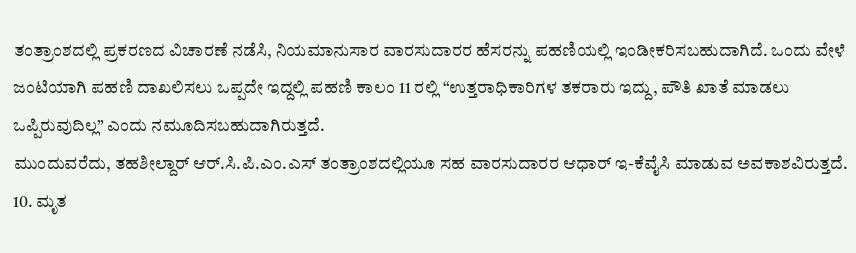ತಂತ್ರಾಂಶದಲ್ಲಿ ಪ್ರಕರಣದ ವಿಚಾರಣೆ ನಡೆಸಿ, ನಿಯಮಾನುಸಾರ ವಾರಸುದಾರರ ಹೆಸರನ್ನು ಪಹಣಿಯಲ್ಲಿ ಇಂಡೀಕರಿಸಬಹುದಾಗಿದೆ. ಒಂದು ವೇಳೆ ಜಂಟಿಯಾಗಿ ಪಹಣಿ ದಾಖಲಿಸಲು ಒಪ್ಪದೇ ಇದ್ದಲ್ಲಿ ಪಹಣಿ ಕಾಲಂ 11 ರಲ್ಲಿ “ಉತ್ತರಾಧಿಕಾರಿಗಳ ತಕರಾರು ಇದ್ದು, ಪೌತಿ ಖಾತೆ ಮಾಡಲು ಒಪ್ಪಿರುವುದಿಲ್ಲ” ಎಂದು ನಮೂದಿಸಬಹುದಾಗಿರುತ್ತದೆ.
ಮುಂದುವರೆದು, ತಹಶೀಲ್ದಾರ್ ಆರ್.ಸಿ.ಪಿ.ಎಂ.ಎಸ್ ತಂತ್ರಾಂಶದಲ್ಲಿಯೂ ಸಹ ವಾರಸುದಾರರ ಆಧಾರ್ ಇ-ಕೆವೈಸಿ ಮಾಡುವ ಅವಕಾಶವಿರುತ್ತದೆ.
10. ಮೃತ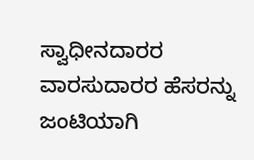ಸ್ವಾಧೀನದಾರರ ವಾರಸುದಾರರ ಹೆಸರನ್ನು ಜಂಟಿಯಾಗಿ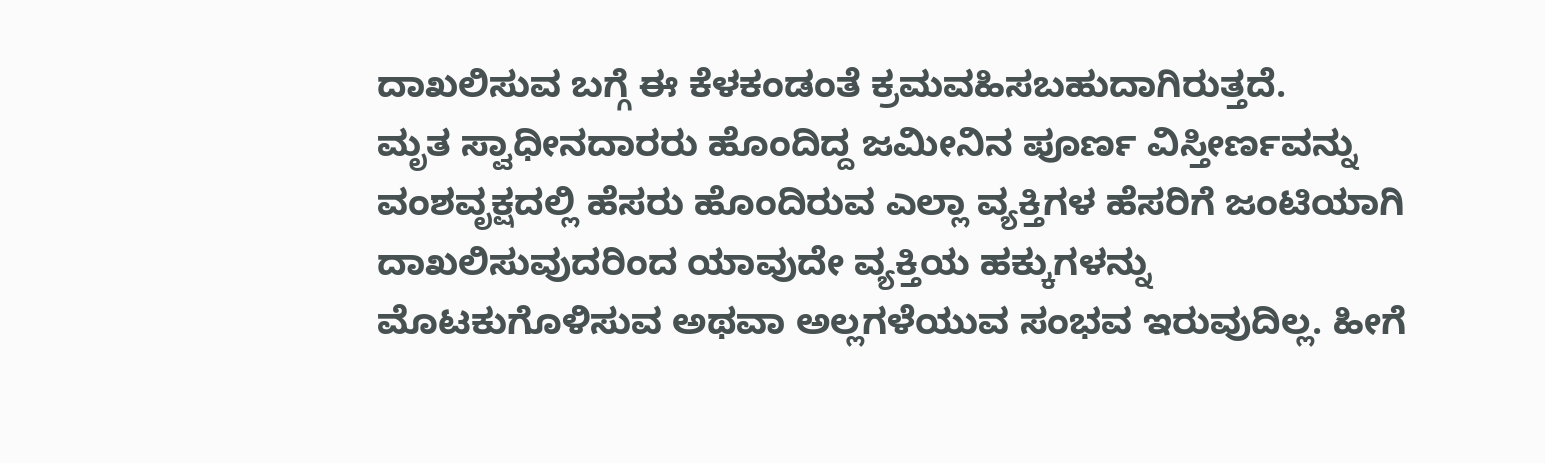ದಾಖಲಿಸುವ ಬಗ್ಗೆ ಈ ಕೆಳಕಂಡಂತೆ ಕ್ರಮವಹಿಸಬಹುದಾಗಿರುತ್ತದೆ.
ಮೃತ ಸ್ವಾಧೀನದಾರರು ಹೊಂದಿದ್ದ ಜಮೀನಿನ ಪೂರ್ಣ ವಿಸ್ತೀರ್ಣವನ್ನು ವಂಶವೃಕ್ಷದಲ್ಲಿ ಹೆಸರು ಹೊಂದಿರುವ ಎಲ್ಲಾ ವ್ಯಕ್ತಿಗಳ ಹೆಸರಿಗೆ ಜಂಟಿಯಾಗಿ ದಾಖಲಿಸುವುದರಿಂದ ಯಾವುದೇ ವ್ಯಕ್ತಿಯ ಹಕ್ಕುಗಳನ್ನು ಮೊಟಕುಗೊಳಿಸುವ ಅಥವಾ ಅಲ್ಲಗಳೆಯುವ ಸಂಭವ ಇರುವುದಿಲ್ಲ. ಹೀಗೆ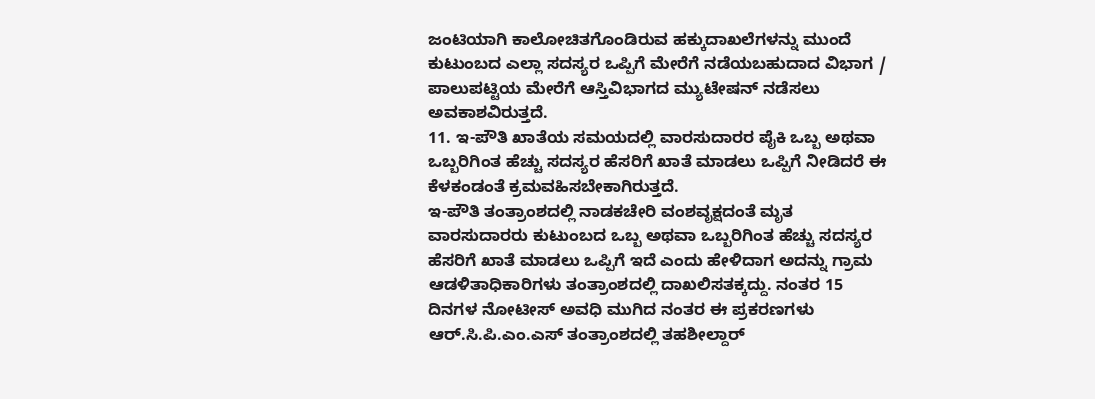ಜಂಟಿಯಾಗಿ ಕಾಲೋಚಿತಗೊಂಡಿರುವ ಹಕ್ಕುದಾಖಲೆಗಳನ್ನು ಮುಂದೆ ಕುಟುಂಬದ ಎಲ್ಲಾ ಸದಸ್ಯರ ಒಪ್ಪಿಗೆ ಮೇರೆಗೆ ನಡೆಯಬಹುದಾದ ವಿಭಾಗ / ಪಾಲುಪಟ್ಟಿಯ ಮೇರೆಗೆ ಆಸ್ತಿವಿಭಾಗದ ಮ್ಯುಟೇಷನ್ ನಡೆಸಲು ಅವಕಾಶವಿರುತ್ತದೆ.
11. ಇ-ಪೌತಿ ಖಾತೆಯ ಸಮಯದಲ್ಲಿ ವಾರಸುದಾರರ ಪೈಕಿ ಒಬ್ಬ ಅಥವಾ ಒಬ್ಬರಿಗಿಂತ ಹೆಚ್ಚು ಸದಸ್ಯರ ಹೆಸರಿಗೆ ಖಾತೆ ಮಾಡಲು ಒಪ್ಪಿಗೆ ನೀಡಿದರೆ ಈ ಕೆಳಕಂಡಂತೆ ಕ್ರಮವಹಿಸಬೇಕಾಗಿರುತ್ತದೆ.
ಇ-ಪೌತಿ ತಂತ್ರಾಂಶದಲ್ಲಿ ನಾಡಕಚೇರಿ ವಂಶವೃಕ್ಷದಂತೆ ಮೃತ ವಾರಸುದಾರರು ಕುಟುಂಬದ ಒಬ್ಬ ಅಥವಾ ಒಬ್ಬರಿಗಿಂತ ಹೆಚ್ಚು ಸದಸ್ಯರ ಹೆಸರಿಗೆ ಖಾತೆ ಮಾಡಲು ಒಪ್ಪಿಗೆ ಇದೆ ಎಂದು ಹೇಳಿದಾಗ ಅದನ್ನು ಗ್ರಾಮ ಆಡಳಿತಾಧಿಕಾರಿಗಳು ತಂತ್ರಾಂಶದಲ್ಲಿ ದಾಖಲಿಸತಕ್ಕದ್ದು. ನಂತರ 15 ದಿನಗಳ ನೋಟೀಸ್ ಅವಧಿ ಮುಗಿದ ನಂತರ ಈ ಪ್ರಕರಣಗಳು ಆರ್.ಸಿ.ಪಿ.ಎಂ.ಎಸ್ ತಂತ್ರಾಂಶದಲ್ಲಿ ತಹಶೀಲ್ದಾರ್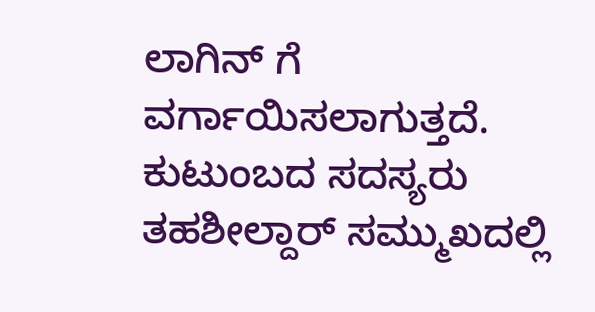ಲಾಗಿನ್ ಗೆ ವರ್ಗಾಯಿಸಲಾಗುತ್ತದೆ. ಕುಟುಂಬದ ಸದಸ್ಯರು ತಹಶೀಲ್ದಾರ್ ಸಮ್ಮುಖದಲ್ಲಿ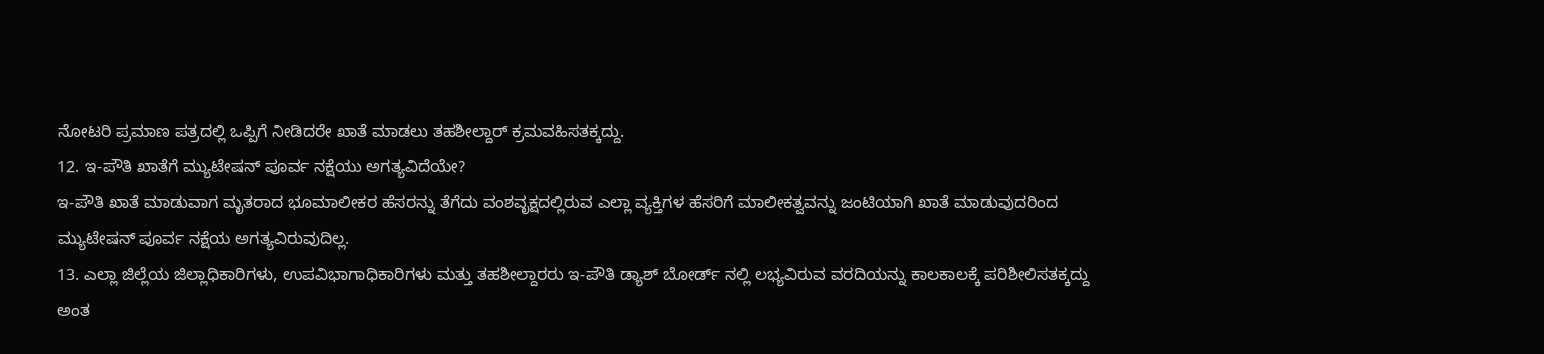ನೋಟರಿ ಪ್ರಮಾಣ ಪತ್ರದಲ್ಲಿ ಒಪ್ಪಿಗೆ ನೀಡಿದರೇ ಖಾತೆ ಮಾಡಲು ತಹಶೀಲ್ದಾರ್ ಕ್ರಮವಹಿಸತಕ್ಕದ್ದು.
12. ಇ-ಪೌತಿ ಖಾತೆಗೆ ಮ್ಯುಟೇಷನ್ ಪೂರ್ವ ನಕ್ಷೆಯು ಅಗತ್ಯವಿದೆಯೇ?
ಇ-ಪೌತಿ ಖಾತೆ ಮಾಡುವಾಗ ಮೃತರಾದ ಭೂಮಾಲೀಕರ ಹೆಸರನ್ನು ತೆಗೆದು ವಂಶವೃಕ್ಷದಲ್ಲಿರುವ ಎಲ್ಲಾ ವ್ಯಕ್ತಿಗಳ ಹೆಸರಿಗೆ ಮಾಲೀಕತ್ವವನ್ನು ಜಂಟಿಯಾಗಿ ಖಾತೆ ಮಾಡುವುದರಿಂದ ಮ್ಯುಟೇಷನ್ ಪೂರ್ವ ನಕ್ಷೆಯ ಅಗತ್ಯವಿರುವುದಿಲ್ಲ.
13. ಎಲ್ಲಾ ಜಿಲ್ಲೆಯ ಜಿಲ್ಲಾಧಿಕಾರಿಗಳು, ಉಪವಿಭಾಗಾಧಿಕಾರಿಗಳು ಮತ್ತು ತಹಶೀಲ್ದಾರರು ಇ-ಪೌತಿ ಡ್ಯಾಶ್ ಬೋರ್ಡ್ ನಲ್ಲಿ ಲಭ್ಯವಿರುವ ವರದಿಯನ್ನು ಕಾಲಕಾಲಕ್ಕೆ ಪರಿಶೀಲಿಸತಕ್ಕದ್ದು ಅಂತ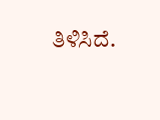ತಿಳಿಸಿದೆ.